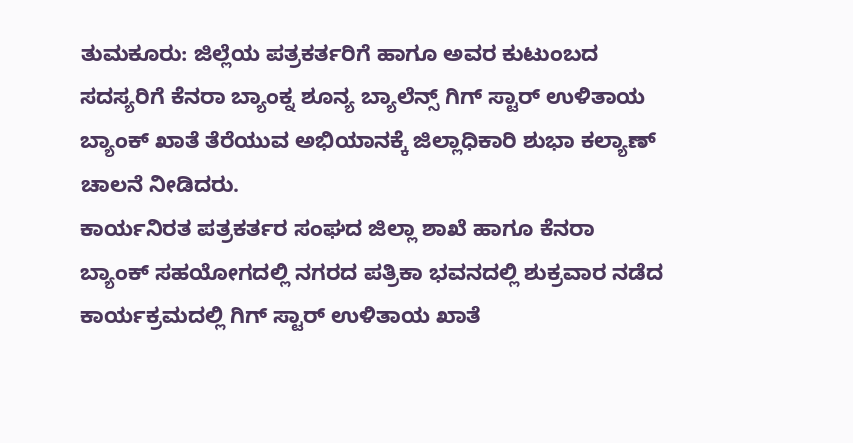ತುಮಕೂರು: ಜಿಲ್ಲೆಯ ಪತ್ರಕರ್ತರಿಗೆ ಹಾಗೂ ಅವರ ಕುಟುಂಬದ ಸದಸ್ಯರಿಗೆ ಕೆನರಾ ಬ್ಯಾಂಕ್ನ ಶೂನ್ಯ ಬ್ಯಾಲೆನ್ಸ್ ಗಿಗ್ ಸ್ಟಾರ್ ಉಳಿತಾಯ ಬ್ಯಾಂಕ್ ಖಾತೆ ತೆರೆಯುವ ಅಭಿಯಾನಕ್ಕೆ ಜಿಲ್ಲಾಧಿಕಾರಿ ಶುಭಾ ಕಲ್ಯಾಣ್ ಚಾಲನೆ ನೀಡಿದರು.
ಕಾರ್ಯನಿರತ ಪತ್ರಕರ್ತರ ಸಂಘದ ಜಿಲ್ಲಾ ಶಾಖೆ ಹಾಗೂ ಕೆನರಾ ಬ್ಯಾಂಕ್ ಸಹಯೋಗದಲ್ಲಿ ನಗರದ ಪತ್ರಿಕಾ ಭವನದಲ್ಲಿ ಶುಕ್ರವಾರ ನಡೆದ ಕಾರ್ಯಕ್ರಮದಲ್ಲಿ ಗಿಗ್ ಸ್ಟಾರ್ ಉಳಿತಾಯ ಖಾತೆ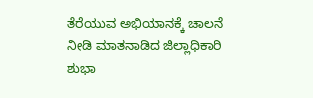ತೆರೆಯುವ ಅಭಿಯಾನಕ್ಕೆ ಚಾಲನೆ ನೀಡಿ ಮಾತನಾಡಿದ ಜಿಲ್ಲಾಧಿಕಾರಿ ಶುಭಾ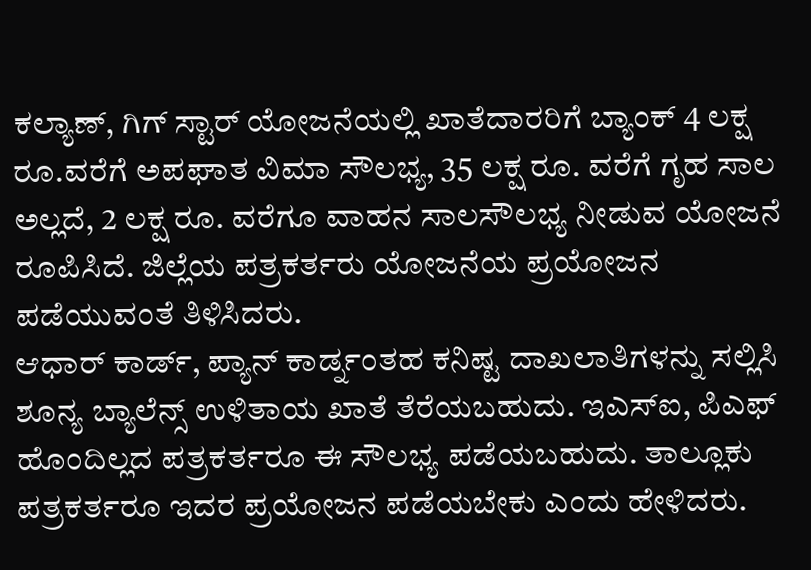ಕಲ್ಯಾಣ್, ಗಿಗ್ ಸ್ಟಾರ್ ಯೋಜನೆಯಲ್ಲಿ ಖಾತೆದಾರರಿಗೆ ಬ್ಯಾಂಕ್ 4 ಲಕ್ಷ ರೂ.ವರೆಗೆ ಅಪಘಾತ ವಿಮಾ ಸೌಲಭ್ಯ, 35 ಲಕ್ಷ ರೂ. ವರೆಗೆ ಗೃಹ ಸಾಲ ಅಲ್ಲದೆ, 2 ಲಕ್ಷ ರೂ. ವರೆಗೂ ವಾಹನ ಸಾಲಸೌಲಭ್ಯ ನೀಡುವ ಯೋಜನೆ ರೂಪಿಸಿದೆ. ಜಿಲ್ಲೆಯ ಪತ್ರಕರ್ತರು ಯೋಜನೆಯ ಪ್ರಯೋಜನ ಪಡೆಯುವಂತೆ ತಿಳಿಸಿದರು.
ಆಧಾರ್ ಕಾರ್ಡ್, ಪ್ಯಾನ್ ಕಾರ್ಡ್ನಂತಹ ಕನಿಷ್ಟ ದಾಖಲಾತಿಗಳನ್ನು ಸಲ್ಲಿಸಿ ಶೂನ್ಯ ಬ್ಯಾಲೆನ್ಸ್ ಉಳಿತಾಯ ಖಾತೆ ತೆರೆಯಬಹುದು. ಇಎಸ್ಐ, ಪಿಎಫ್ ಹೊಂದಿಲ್ಲದ ಪತ್ರಕರ್ತರೂ ಈ ಸೌಲಭ್ಯ ಪಡೆಯಬಹುದು. ತಾಲ್ಲೂಕು ಪತ್ರಕರ್ತರೂ ಇದರ ಪ್ರಯೋಜನ ಪಡೆಯಬೇಕು ಎಂದು ಹೇಳಿದರು.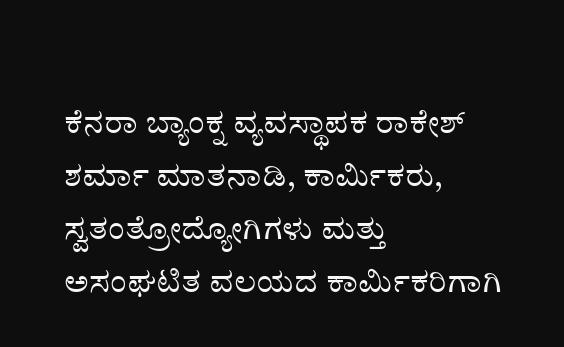ಕೆನರಾ ಬ್ಯಾಂಕ್ನ ವ್ಯವಸ್ಥಾಪಕ ರಾಕೇಶ್ ಶರ್ಮಾ ಮಾತನಾಡಿ, ಕಾರ್ಮಿಕರು, ಸ್ವತಂತ್ರೋದ್ಯೋಗಿಗಳು ಮತ್ತು ಅಸಂಘಟಿತ ವಲಯದ ಕಾರ್ಮಿಕರಿಗಾಗಿ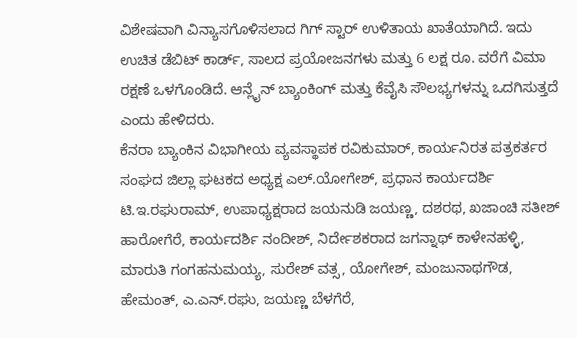ವಿಶೇಷವಾಗಿ ವಿನ್ಯಾಸಗೊಳಿಸಲಾದ ಗಿಗ್ ಸ್ಟಾರ್ ಉಳಿತಾಯ ಖಾತೆಯಾಗಿದೆ. ಇದು ಉಚಿತ ಡೆಬಿಟ್ ಕಾರ್ಡ್, ಸಾಲದ ಪ್ರಯೋಜನಗಳು ಮತ್ತು 6 ಲಕ್ಷ ರೂ. ವರೆಗೆ ವಿಮಾ ರಕ್ಷಣೆ ಒಳಗೊಂಡಿದೆ. ಆನ್ಲೈನ್ ಬ್ಯಾಂಕಿಂಗ್ ಮತ್ತು ಕೆವೈಸಿ ಸೌಲಭ್ಯಗಳನ್ನು ಒದಗಿಸುತ್ತದೆ ಎಂದು ಹೇಳಿದರು.
ಕೆನರಾ ಬ್ಯಾಂಕಿನ ವಿಭಾಗೀಯ ವ್ಯವಸ್ಥಾಪಕ ರವಿಕುಮಾರ್, ಕಾರ್ಯನಿರತ ಪತ್ರಕರ್ತರ ಸಂಘದ ಜಿಲ್ಲಾ ಘಟಕದ ಅಧ್ಯಕ್ಷ ಎಲ್.ಯೋಗೇಶ್, ಪ್ರಧಾನ ಕಾರ್ಯದರ್ಶಿ ಟಿ.ಇ.ರಘುರಾಮ್, ಉಪಾಧ್ಯಕ್ಷರಾದ ಜಯನುಡಿ ಜಯಣ್ಣ, ದಶರಥ, ಖಜಾಂಚಿ ಸತೀಶ್ ಹಾರೋಗೆರೆ, ಕಾರ್ಯದರ್ಶಿ ನಂದೀಶ್, ನಿರ್ದೇಶಕರಾದ ಜಗನ್ನಾಥ್ ಕಾಳೇನಹಳ್ಳಿ, ಮಾರುತಿ ಗಂಗಹನುಮಯ್ಯ, ಸುರೇಶ್ ವತ್ಸ, ಯೋಗೇಶ್, ಮಂಜುನಾಥಗೌಡ, ಹೇಮಂತ್, ಎ.ಎನ್.ರಘು, ಜಯಣ್ಣ ಬೆಳಗೆರೆ,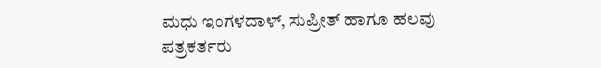ಮಧು ಇಂಗಳದಾಳ್, ಸುಪ್ರೀತ್ ಹಾಗೂ ಹಲವು ಪತ್ರಕರ್ತರು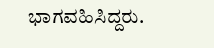ಭಾಗವಹಿಸಿದ್ದರು.